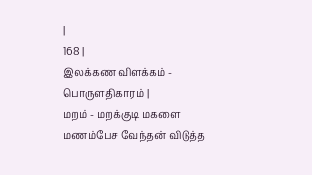|
168 |
இலக்கண விளக்கம் - பொருளதிகாரம் |
மறம் - மறக்குடி மகளை மணம்பேச வேந்தன் விடுத்த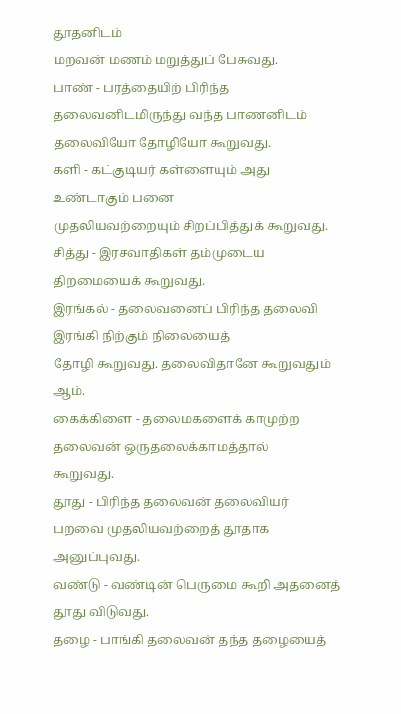தூதனிடம்
மறவன் மணம் மறுத்துப் பேசுவது.
பாண் - பரத்தையிற் பிரிந்த தலைவனிடமிருந்து வந்த பாணனிடம்
தலைவியோ தோழியோ கூறுவது.
களி - கட்குடியர் கள்ளையும் அது உண்டாகும் பனை
முதலியவற்றையும் சிறப்பித்துக் கூறுவது.
சித்து - இரசவாதிகள் தம்முடைய திறமையைக் கூறுவது.
இரங்கல் - தலைவனைப் பிரிந்த தலைவி இரங்கி நிற்கும் நிலையைத்
தோழி கூறுவது. தலைவிதானே கூறுவதும் ஆம்.
கைக்கிளை - தலைமகளைக் காமுற்ற தலைவன் ஒருதலைக்காமத்தால்
கூறுவது.
தூது - பிரிந்த தலைவன் தலைவியர் பறவை முதலியவற்றைத் தூதாக
அனுப்புவது.
வண்டு - வண்டின் பெருமை கூறி அதனைத் தூது விடுவது.
தழை - பாங்கி தலைவன் தந்த தழையைத்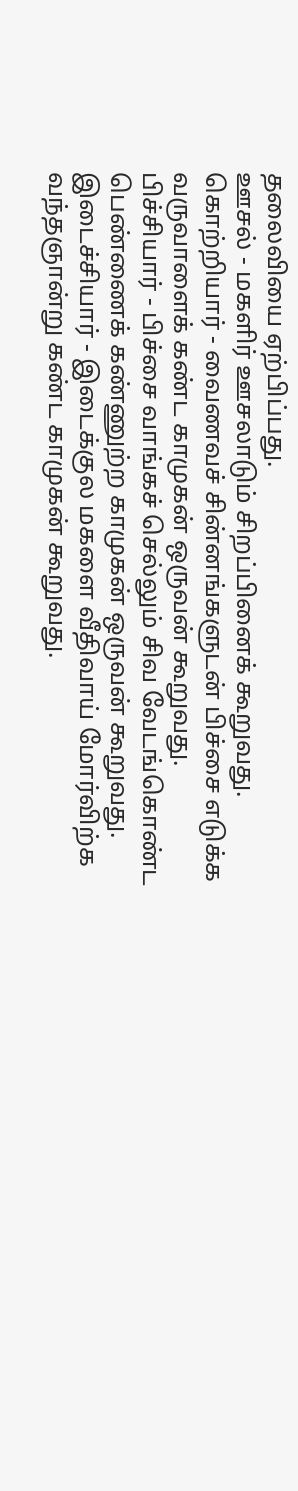தலைவியை ஏற்பிப்பது.
ஊசல் - மகளிர் ஊசலாடும் சிறப்பினைக் கூறுவது.
கொற்றியார் - வைணவச் சின்னங்களுடன் பிச்சை எடுக்க
வருவாளைக் கண்ட காமுகன் ஒருவன் கூறுவது.
பிச்சியார் - பிச்சை வாங்கச் செல்லும் சிவ வேடங்கொண்ட
பெண்ணைக் கண்ணுற்ற காமுகன் ஒருவன் கூறுவது.
இடைச்சியார் - இடைக்குல மகளை வீதிவாய் மோர்விற்க
வந்தஞான்று கண்ட காமுகன் கூறுவது.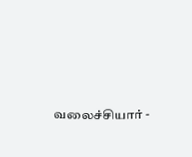வலைச்சியார் -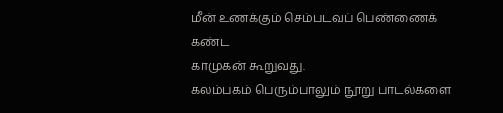மீன் உணக்கும் செம்படவப் பெண்ணைக் கண்ட
காமுகன் கூறுவது.
கலம்பகம் பெரும்பாலும் நூறு பாடல்களை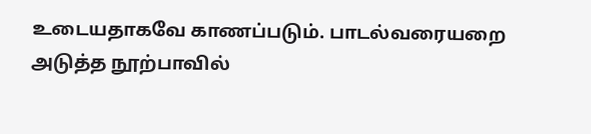உடையதாகவே காணப்படும். பாடல்வரையறை அடுத்த நூற்பாவில்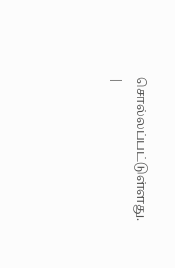சொல்லப்பட்டுள்ளது.
|